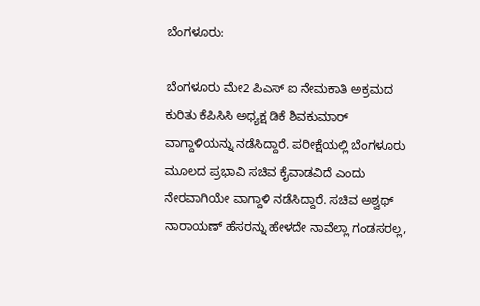ಬೆಂಗಳೂರು:

ಬೆಂಗಳೂರು ಮೇ2 ಪಿಎಸ್ ಐ ನೇಮಕಾತಿ ಅಕ್ರಮದ ಕುರಿತು ಕೆಪಿಸಿಸಿ ಅಧ್ಯಕ್ಷ ಡಿಕೆ ಶಿವಕುಮಾರ್ ವಾಗ್ದಾಳಿಯನ್ನು ನಡೆಸಿದ್ದಾರೆ. ಪರೀಕ್ಷೆಯಲ್ಲಿ ಬೆಂಗಳೂರು ಮೂಲದ ಪ್ರಭಾವಿ ಸಚಿವ ಕೈವಾಡವಿದೆ ಎಂದು ನೇರವಾಗಿಯೇ ವಾಗ್ದಾಳಿ ನಡೆಸಿದ್ದಾರೆ. ಸಚಿವ ಅಶ್ವಥ್ ನಾರಾಯಣ್ ಹೆಸರನ್ನು ಹೇಳದೇ ನಾವೆಲ್ಲಾ ಗಂಡಸರಲ್ಲ,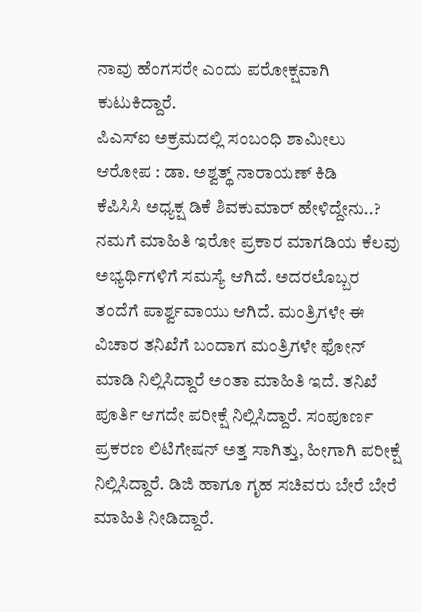ನಾವು ಹೆಂಗಸರೇ ಎಂದು ಪರೋಕ್ಷವಾಗಿ ಕುಟುಕಿದ್ದಾರೆ.
ಪಿಎಸ್ಐ ಅಕ್ರಮದಲ್ಲಿ ಸಂಬಂಧಿ ಶಾಮೀಲು ಆರೋಪ : ಡಾ. ಅಶ್ವತ್ಥ್ ನಾರಾಯಣ್ ಕಿಡಿ
ಕೆಪಿಸಿಸಿ ಅಧ್ಯಕ್ಷ ಡಿಕೆ ಶಿವಕುಮಾರ್ ಹೇಳಿದ್ದೇನು..?
ನಮಗೆ ಮಾಹಿತಿ ಇರೋ ಪ್ರಕಾರ ಮಾಗಡಿಯ ಕೆಲವು ಅಭ್ಯರ್ಥಿಗಳಿಗೆ ಸಮಸ್ಯೆ ಆಗಿದೆ. ಅದರಲೊಬ್ಬರ ತಂದೆಗೆ ಪಾರ್ಶ್ವವಾಯು ಆಗಿದೆ. ಮಂತ್ರಿಗಳೇ ಈ ವಿಚಾರ ತನಿಖೆಗೆ ಬಂದಾಗ ಮಂತ್ರಿಗಳೇ ಫೋನ್ ಮಾಡಿ ನಿಲ್ಲಿಸಿದ್ದಾರೆ ಅಂತಾ ಮಾಹಿತಿ ಇದೆ. ತನಿಖೆ ಪೂರ್ತಿ ಆಗದೇ ಪರೀಕ್ಷೆ ನಿಲ್ಲಿಸಿದ್ದಾರೆ. ಸಂಪೂರ್ಣ ಪ್ರಕರಣ ಲಿಟಿಗೇಷನ್ ಅತ್ತ ಸಾಗಿತ್ತು, ಹೀಗಾಗಿ ಪರೀಕ್ಷೆ ನಿಲ್ಲಿಸಿದ್ದಾರೆ. ಡಿಜಿ ಹಾಗೂ ಗೃಹ ಸಚಿವರು ಬೇರೆ ಬೇರೆ ಮಾಹಿತಿ ನೀಡಿದ್ದಾರೆ.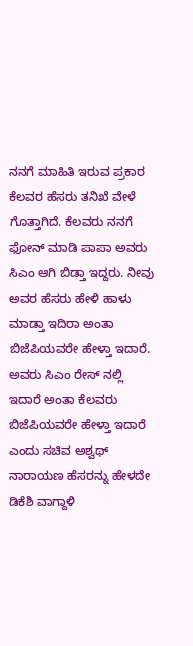ನನಗೆ ಮಾಹಿತಿ ಇರುವ ಪ್ರಕಾರ ಕೆಲವರ ಹೆಸರು ತನಿಖೆ ವೇಳೆ ಗೊತ್ತಾಗಿದೆ. ಕೆಲವರು ನನಗೆ ಫೋನ್ ಮಾಡಿ ಪಾಪಾ ಅವರು ಸಿಎಂ ಆಗಿ ಬಿಡ್ತಾ ಇದ್ದರು. ನೀವು ಅವರ ಹೆಸರು ಹೇಳಿ ಹಾಳು ಮಾಡ್ತಾ ಇದಿರಾ ಅಂತಾ ಬಿಜೆಪಿಯವರೇ ಹೇಳ್ತಾ ಇದಾರೆ. ಅವರು ಸಿಎಂ ರೇಸ್ ನಲ್ಲಿ ಇದಾರೆ ಅಂತಾ ಕೆಲವರು ಬಿಜೆಪಿಯವರೇ ಹೇಳ್ತಾ ಇದಾರೆ ಎಂದು ಸಚಿವ ಅಶ್ವಥ್ ನಾರಾಯಣ ಹೆಸರನ್ನು ಹೇಳದೇ ಡಿಕೆಶಿ ವಾಗ್ದಾಳಿ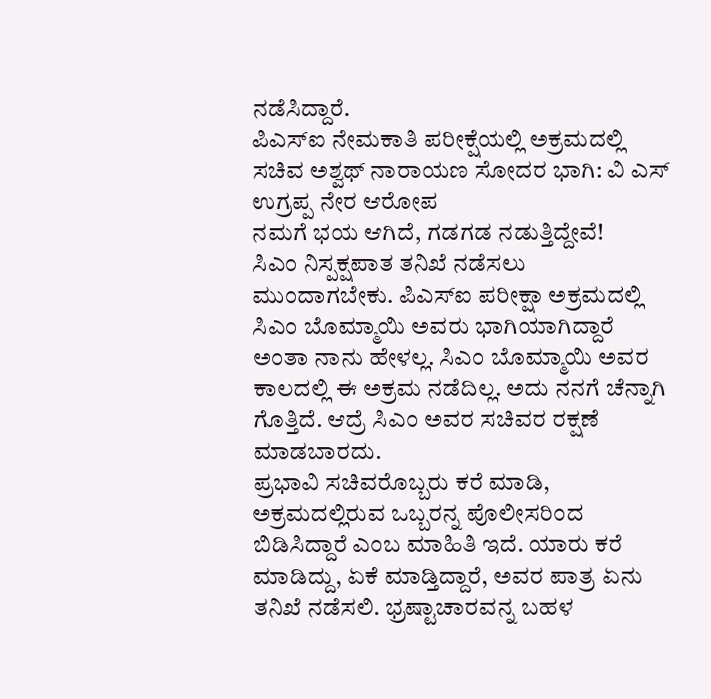ನಡೆಸಿದ್ದಾರೆ.
ಪಿಎಸ್ಐ ನೇಮಕಾತಿ ಪರೀಕ್ಷೆಯಲ್ಲಿ ಅಕ್ರಮದಲ್ಲಿ ಸಚಿವ ಅಶ್ವಥ್ ನಾರಾಯಣ ಸೋದರ ಭಾಗಿ: ವಿ ಎಸ್ ಉಗ್ರಪ್ಪ ನೇರ ಆರೋಪ
ನಮಗೆ ಭಯ ಆಗಿದೆ, ಗಡಗಡ ನಡುತ್ತಿದ್ದೇವೆ!
ಸಿಎಂ ನಿಸ್ಪಕ್ಷಪಾತ ತನಿಖೆ ನಡೆಸಲು ಮುಂದಾಗಬೇಕು. ಪಿಎಸ್ಐ ಪರೀಕ್ಷಾ ಅಕ್ರಮದಲ್ಲಿ ಸಿಎಂ ಬೊಮ್ಮಾಯಿ ಅವರು ಭಾಗಿಯಾಗಿದ್ದಾರೆ ಅಂತಾ ನಾನು ಹೇಳಲ್ಲ. ಸಿಎಂ ಬೊಮ್ಮಾಯಿ ಅವರ ಕಾಲದಲ್ಲಿ ಈ ಅಕ್ರಮ ನಡೆದಿಲ್ಲ. ಅದು ನನಗೆ ಚೆನ್ನಾಗಿ ಗೊತ್ತಿದೆ. ಆದ್ರೆ ಸಿಎಂ ಅವರ ಸಚಿವರ ರಕ್ಷಣೆ ಮಾಡಬಾರದು.
ಪ್ರಭಾವಿ ಸಚಿವರೊಬ್ಬರು ಕರೆ ಮಾಡಿ, ಅಕ್ರಮದಲ್ಲಿರುವ ಒಬ್ಬರನ್ನ ಪೊಲೀಸರಿಂದ ಬಿಡಿಸಿದ್ದಾರೆ ಎಂಬ ಮಾಹಿತಿ ಇದೆ. ಯಾರು ಕರೆ ಮಾಡಿದ್ದು, ಏಕೆ ಮಾಡ್ತಿದ್ದಾರೆ, ಅವರ ಪಾತ್ರ ಏನು ತನಿಖೆ ನಡೆಸಲಿ. ಭ್ರಷ್ಟಾಚಾರವನ್ನ ಬಹಳ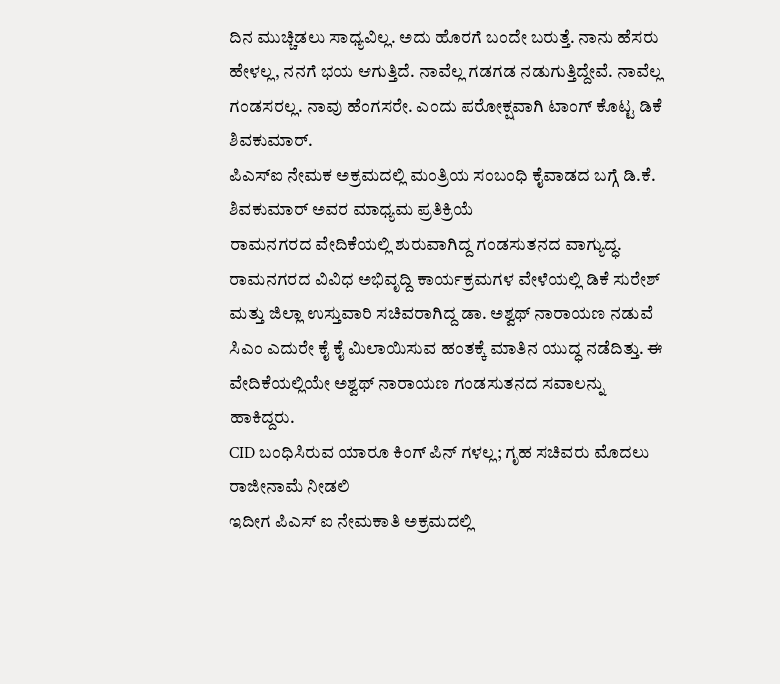ದಿನ ಮುಚ್ಚಿಡಲು ಸಾಧ್ಯವಿಲ್ಲ. ಅದು ಹೊರಗೆ ಬಂದೇ ಬರುತ್ತೆ. ನಾನು ಹೆಸರು ಹೇಳಲ್ಲ, ನನಗೆ ಭಯ ಆಗುತ್ತಿದೆ. ನಾವೆಲ್ಲ ಗಡಗಡ ನಡುಗುತ್ತಿದ್ದೇವೆ. ನಾವೆಲ್ಲ ಗಂಡಸರಲ್ಲ. ನಾವು ಹೆಂಗಸರೇ. ಎಂದು ಪರೋಕ್ಷವಾಗಿ ಟಾಂಗ್ ಕೊಟ್ಟ ಡಿಕೆ ಶಿವಕುಮಾರ್.
ಪಿಎಸ್ಐ ನೇಮಕ ಅಕ್ರಮದಲ್ಲಿ ಮಂತ್ರಿಯ ಸಂಬಂಧಿ ಕೈವಾಡದ ಬಗ್ಗೆ ಡಿ.ಕೆ. ಶಿವಕುಮಾರ್ ಅವರ ಮಾಧ್ಯಮ ಪ್ರತಿಕ್ರಿಯೆ
ರಾಮನಗರದ ವೇದಿಕೆಯಲ್ಲಿ ಶುರುವಾಗಿದ್ದ ಗಂಡಸುತನದ ವಾಗ್ಯುದ್ಧ.
ರಾಮನಗರದ ವಿವಿಧ ಅಭಿವೃದ್ದಿ ಕಾರ್ಯಕ್ರಮಗಳ ವೇಳೆಯಲ್ಲಿ ಡಿಕೆ ಸುರೇಶ್ ಮತ್ತು ಜಿಲ್ಲಾ ಉಸ್ತುವಾರಿ ಸಚಿವರಾಗಿದ್ದ ಡಾ. ಅಶ್ವಥ್ ನಾರಾಯಣ ನಡುವೆ ಸಿಎಂ ಎದುರೇ ಕೈ ಕೈ ಮಿಲಾಯಿಸುವ ಹಂತಕ್ಕೆ ಮಾತಿನ ಯುದ್ಧ ನಡೆದಿತ್ತು. ಈ ವೇದಿಕೆಯಲ್ಲಿಯೇ ಅಶ್ವಥ್ ನಾರಾಯಣ ಗಂಡಸುತನದ ಸವಾಲನ್ನು ಹಾಕಿದ್ದರು.
CID ಬಂಧಿಸಿರುವ ಯಾರೂ ಕಿಂಗ್ ಪಿನ್ ಗಳಲ್ಲ; ಗೃಹ ಸಚಿವರು ಮೊದಲು ರಾಜೀನಾಮೆ ನೀಡಲಿ
ಇದೀಗ ಪಿಎಸ್ ಐ ನೇಮಕಾತಿ ಅಕ್ರಮದಲ್ಲಿ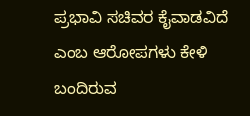ಪ್ರಭಾವಿ ಸಚಿವರ ಕೈವಾಡವಿದೆ ಎಂಬ ಆರೋಪಗಳು ಕೇಳಿ ಬಂದಿರುವ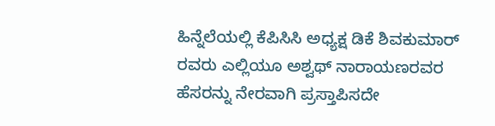ಹಿನ್ನೆಲೆಯಲ್ಲಿ ಕೆಪಿಸಿಸಿ ಅಧ್ಯಕ್ಷ ಡಿಕೆ ಶಿವಕುಮಾರ್ ರವರು ಎಲ್ಲಿಯೂ ಅಶ್ವಥ್ ನಾರಾಯಣರವರ ಹೆಸರನ್ನು ನೇರವಾಗಿ ಪ್ರಸ್ತಾಪಿಸದೇ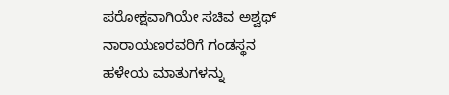ಪರೋಕ್ಷವಾಗಿಯೇ ಸಚಿವ ಅಶ್ವಥ್ ನಾರಾಯಣರವರಿಗೆ ಗಂಡಸ್ಥನ ಹಳೇಯ ಮಾತುಗಳನ್ನು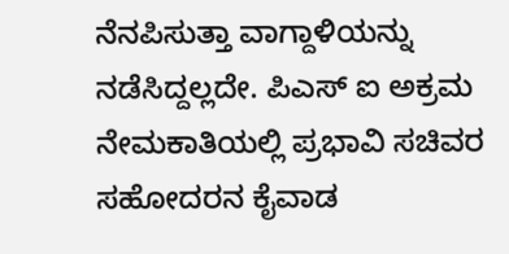ನೆನಪಿಸುತ್ತಾ ವಾಗ್ದಾಳಿಯನ್ನು ನಡೆಸಿದ್ದಲ್ಲದೇ. ಪಿಎಸ್ ಐ ಅಕ್ರಮ ನೇಮಕಾತಿಯಲ್ಲಿ ಪ್ರಭಾವಿ ಸಚಿವರ ಸಹೋದರನ ಕೈವಾಡ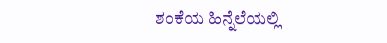ಶಂಕೆಯ ಹಿನ್ನೆಲೆಯಲ್ಲಿ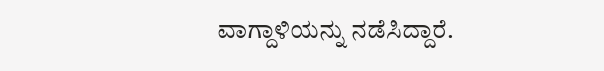ವಾಗ್ದಾಳಿಯನ್ನು ನಡೆಸಿದ್ದಾರೆ.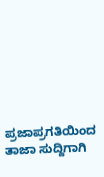ಪ್ರಜಾಪ್ರಗತಿಯಿಂದ ತಾಜಾ ಸುದ್ದಿಗಾಗಿ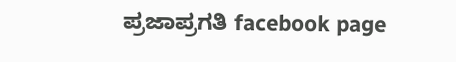ಪ್ರಜಾಪ್ರಗತಿ facebook page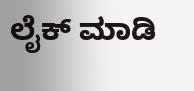ಲೈಕ್ ಮಾಡಿ